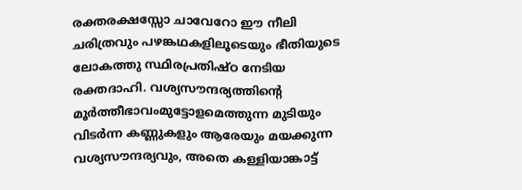രക്തരക്ഷസ്സോ ചാവേറോ ഈ നീലി
ചരിത്രവും പഴങ്കഥകളിലൂടെയും ഭീതിയുടെ ലോകത്തു സ്ഥിരപ്രതിഷ്ഠ നേടിയ രക്തദാഹി. വശ്യസൗന്ദര്യത്തിന്റെ മൂർത്തീഭാവംമുട്ടോളമെത്തുന്ന മുടിയും വിടർന്ന കണ്ണുകളും ആരേയും മയക്കുന്ന വശ്യസൗന്ദര്യവും, അതെ കള്ളിയാങ്കാട്ട്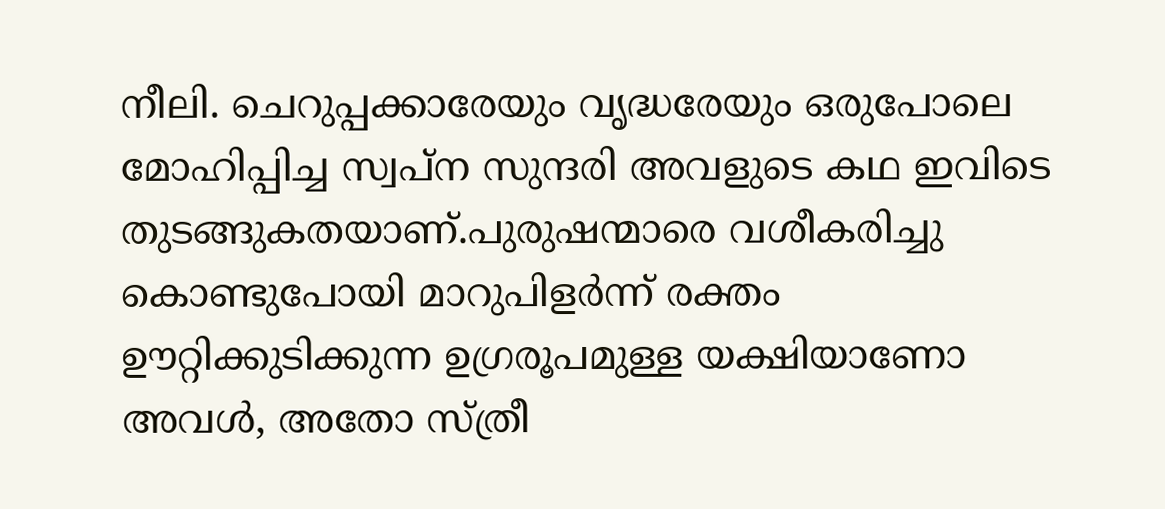നീലി. ചെറുപ്പക്കാരേയും വൃദ്ധരേയും ഒരുപോലെ മോഹിപ്പിച്ച സ്വപ്ന സുന്ദരി അവളുടെ കഥ ഇവിടെ തുടങ്ങുകതയാണ്.പുരുഷന്മാരെ വശീകരിച്ചു കൊണ്ടുപോയി മാറുപിളർന്ന് രക്തം ഊറ്റിക്കുടിക്കുന്ന ഉഗ്രരൂപമുള്ള യക്ഷിയാണോ അവൾ, അതോ സ്ത്രീ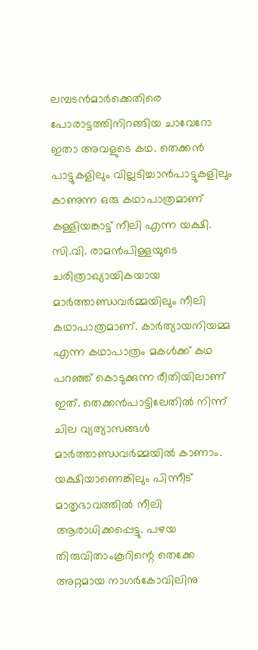ലമ്പടൻമാർക്കെതിരെ പോരാട്ടത്തിനിറങ്ങിയ ചാവേറോ ഇതാ അവളുടെ കഥ. തെക്കൻ പാട്ടുകളിലും വില്ലടിച്ചാൻപാട്ടുകളിലും കാണുന്ന ഒരു കഥാപാത്രമാണ് കള്ളിയങ്കാട്ട് നീലി എന്ന യക്ഷി. സി.വി. രാമൻപിള്ളയുടെ ചരിത്രാഖ്യായികയായ മാർത്താണ്ഡവർമ്മയിലും നീലി കഥാപാത്രമാണ്. കാർത്യായനിയമ്മ എന്ന കഥാപാത്രം മകൾക്ക് കഥ പറഞ്ഞ് കൊടുക്കുന്ന രീതിയിലാണ് ഇത്. തെക്കൻപാട്ടിലേതിൽ നിന്ന് ചില വ്യത്യാസങ്ങൾ മാർത്താണ്ഡവർമ്മയിൽ കാണാം. യക്ഷിയാണെങ്കിലും പിന്നീട് മാതൃഭാവത്തിൽ നീലി ആരാധിക്കപ്പെട്ടു. പഴയ തിരുവിതാംകൂറിന്റെ തെക്കേ അറ്റമായ നാഗർകോവിലിനു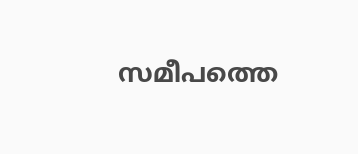സമീപത്തെ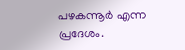പഴകന്നൂർ എന്ന പ്രദേശം.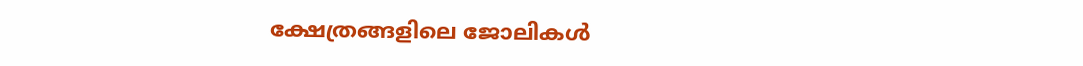ക്ഷേത്രങ്ങളിലെ ജോലികൾ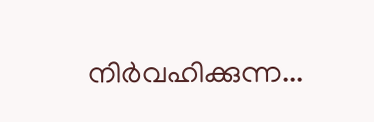നിർവഹിക്കുന്ന...